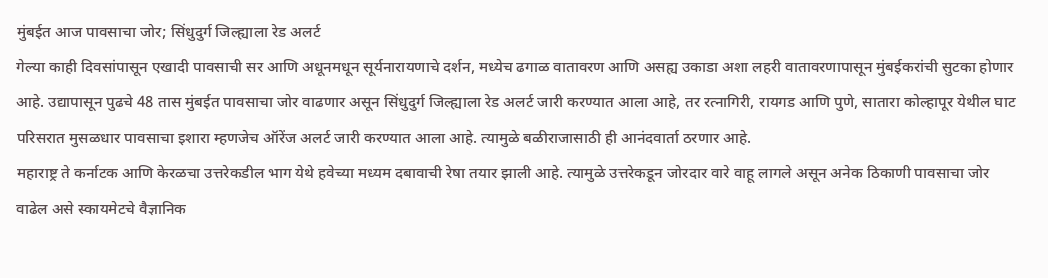मुंबईत आज पावसाचा जोर; सिंधुदुर्ग जिल्ह्याला रेड अलर्ट
गेल्या काही दिवसांपासून एखादी पावसाची सर आणि अधूनमधून सूर्यनारायणाचे दर्शन, मध्येच ढगाळ वातावरण आणि असह्य उकाडा अशा लहरी वातावरणापासून मुंबईकरांची सुटका होणार आहे. उद्यापासून पुढचे 48 तास मुंबईत पावसाचा जोर वाढणार असून सिंधुदुर्ग जिल्ह्याला रेड अलर्ट जारी करण्यात आला आहे, तर रत्नागिरी, रायगड आणि पुणे, सातारा कोल्हापूर येथील घाट परिसरात मुसळधार पावसाचा इशारा म्हणजेच ऑरेंज अलर्ट जारी करण्यात आला आहे. त्यामुळे बळीराजासाठी ही आनंदवार्ता ठरणार आहे.
महाराष्ट्र ते कर्नाटक आणि केरळचा उत्तरेकडील भाग येथे हवेच्या मध्यम दबावाची रेषा तयार झाली आहे. त्यामुळे उत्तरेकडून जोरदार वारे वाहू लागले असून अनेक ठिकाणी पावसाचा जोर वाढेल असे स्कायमेटचे वैज्ञानिक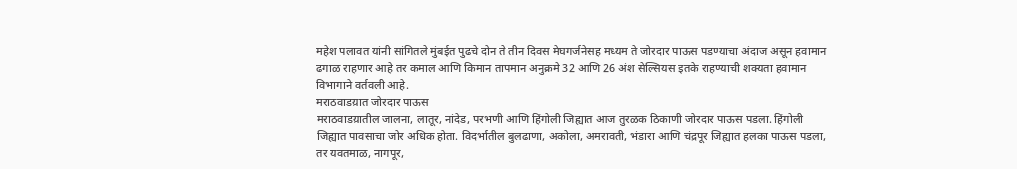महेश पलावत यांनी सांगितले मुंबईत पुढचे दोन ते तीन दिवस मेघगर्जनेसह मध्यम ते जोरदार पाऊस पडण्याचा अंदाज असून हवामान ढगाळ राहणार आहे तर कमाल आणि किमान तापमान अनुक्रमे 32 आणि 26 अंश सेल्सियस इतके राहण्याची शक्यता हवामान विभागाने वर्तवली आहे.
मराठवाडय़ात जोरदार पाऊस
मराठवाडय़ातील जालना, लातूर, नांदेड, परभणी आणि हिंगोली जिह्यात आज तुरळक ठिकाणी जोरदार पाऊस पडला. हिंगोली जिह्यात पावसाचा जोर अधिक होता. विदर्भातील बुलढाणा, अकोला, अमरावती, भंडारा आणि चंद्रपूर जिह्यात हलका पाऊस पडला, तर यवतमाळ, नागपूर,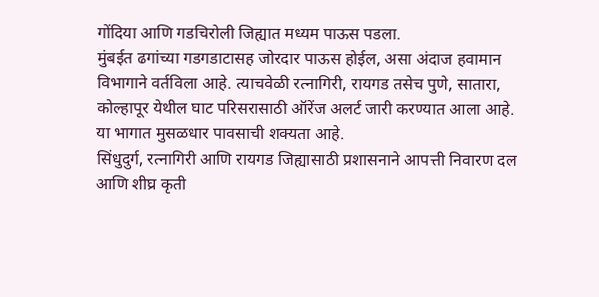गोंदिया आणि गडचिरोली जिह्यात मध्यम पाऊस पडला.
मुंबईत ढगांच्या गडगडाटासह जोरदार पाऊस होईल, असा अंदाज हवामान विभागाने वर्तविला आहे. त्याचवेळी रत्नागिरी, रायगड तसेच पुणे, सातारा, कोल्हापूर येथील घाट परिसरासाठी ऑरेंज अलर्ट जारी करण्यात आला आहे. या भागात मुसळधार पावसाची शक्यता आहे.
सिंधुदुर्ग, रत्नागिरी आणि रायगड जिह्यासाठी प्रशासनाने आपत्ती निवारण दल आणि शीघ्र कृती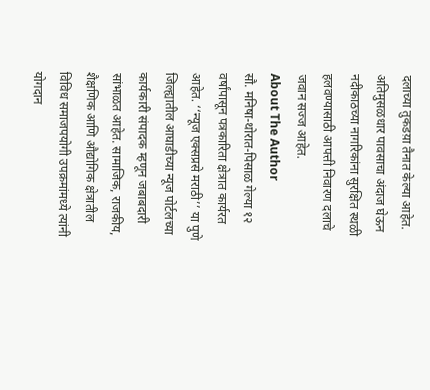दलाच्या तुकडय़ा तैनात केल्या आहेत. अतिमुसळधार पावसाचा अंदाज घेऊन नदीकाठच्या नागरिकांना सुरक्षित स्थळी हलवण्यासाठी आपत्ती निवारण दलाचे जवान सज्ज आहेत.
About The Author
सौ. मनिषा-थोरात-पिसाळ गेल्या १२ वर्षांपासून पत्रकारिता क्षेत्रात कार्यरत आहेत. ‘‘न्यूज एक्सप्रसे मराठी’’ या पुणे जिल्ह्यातील आघाडीच्या न्यूज पोर्टलच्या कार्यकारी संपादक म्हणून जबाबदारी सांभाळत आहेत. सामाजिक, राजकीय, शैक्षणिक आणि औद्योगिक क्षेत्रातील विविध समाजपयोगी उपक्रमांमध्ये त्यांनी योगदान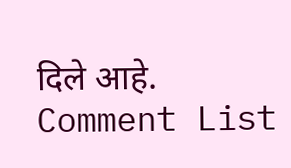दिले आहे.
Comment List